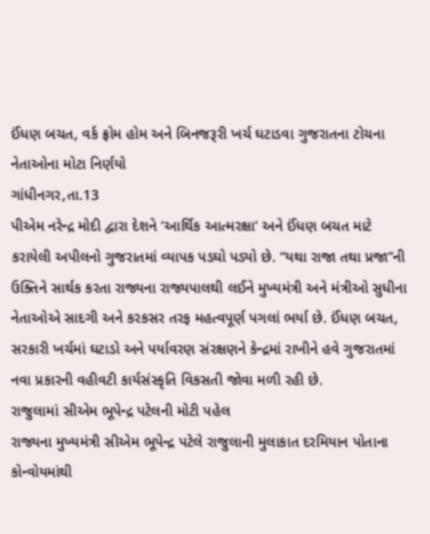ઈંધણ બચત, વર્ક ફ્રોમ હોમ અને બિનજરૂરી ખર્ચ ઘટાડવા ગુજરાતના ટોચના નેતાઓના મોટા નિર્ણયો
ગાંધીનગર,તા.13
પીએમ નરેન્દ્ર મોદી દ્વારા દેશને ‘આર્થિક આત્મરક્ષા’ અને ઈંધણ બચત માટે કરાયેલી અપીલનો ગુજરાતમાં વ્યાપક પડઘો પડ્યો છે. “યથા રાજા તથા પ્રજા”ની ઉક્તિને સાર્થક કરતા રાજ્યના રાજ્યપાલથી લઈને મુખ્યમંત્રી અને મંત્રીઓ સુધીના નેતાઓએ સાદગી અને કરકસર તરફ મહત્વપૂર્ણ પગલાં ભર્યા છે. ઈંધણ બચત, સરકારી ખર્ચમાં ઘટાડો અને પર્યાવરણ સંરક્ષણને કેન્દ્રમાં રાખીને હવે ગુજરાતમાં નવા પ્રકારની વહીવટી કાર્યસંસ્કૃતિ વિકસતી જોવા મળી રહી છે.
રાજુલામાં સીએમ ભૂપેન્દ્ર પટેલની મોટી પહેલ
રાજ્યના મુખ્યમંત્રી સીએમ ભૂપેન્દ્ર પટેલે રાજુલાની મુલાકાત દરમિયાન પોતાના કોન્વોયમાંથી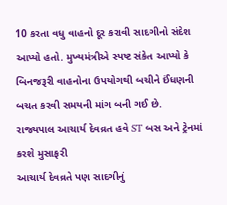10 કરતા વધુ વાહનો દૂર કરાવી સાદગીનો સંદેશ આપ્યો હતો. મુખ્યમંત્રીએ સ્પષ્ટ સંકેત આપ્યો કે બિનજરૂરી વાહનોના ઉપયોગથી બચીને ઈંધણની બચત કરવી સમયની માંગ બની ગઈ છે.
રાજ્યપાલ આચાર્ય દેવવ્રત હવે ST બસ અને ટ્રેનમાં કરશે મુસાફરી
આચાર્ય દેવવ્રતે પણ સાદગીનું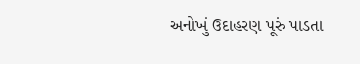અનોખું ઉદાહરણ પૂરું પાડતા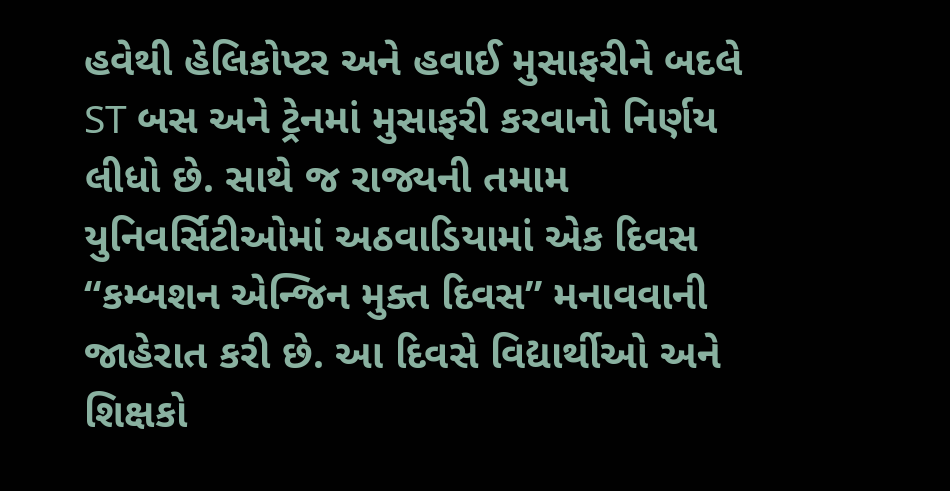હવેથી હેલિકોપ્ટર અને હવાઈ મુસાફરીને બદલે ST બસ અને ટ્રેનમાં મુસાફરી કરવાનો નિર્ણય લીધો છે. સાથે જ રાજ્યની તમામ યુનિવર્સિટીઓમાં અઠવાડિયામાં એક દિવસ “કમ્બશન એન્જિન મુક્ત દિવસ” મનાવવાની જાહેરાત કરી છે. આ દિવસે વિદ્યાર્થીઓ અને શિક્ષકો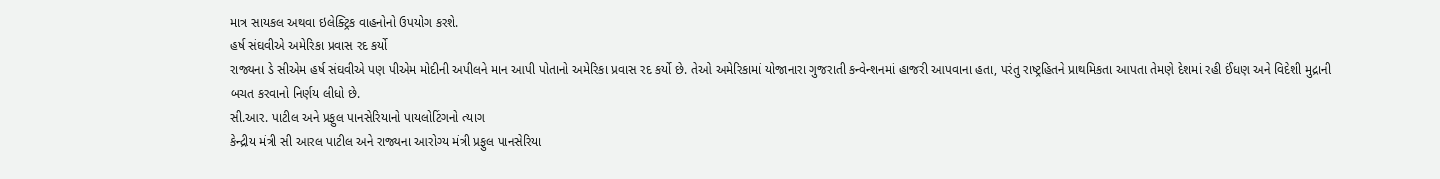માત્ર સાયકલ અથવા ઇલેક્ટ્રિક વાહનોનો ઉપયોગ કરશે.
હર્ષ સંઘવીએ અમેરિકા પ્રવાસ રદ કર્યો
રાજ્યના ડે સીએમ હર્ષ સંઘવીએ પણ પીએમ મોદીની અપીલને માન આપી પોતાનો અમેરિકા પ્રવાસ રદ કર્યો છે. તેઓ અમેરિકામાં યોજાનારા ગુજરાતી કન્વેન્શનમાં હાજરી આપવાના હતા, પરંતુ રાષ્ટ્રહિતને પ્રાથમિકતા આપતા તેમણે દેશમાં રહી ઈંધણ અને વિદેશી મુદ્રાની બચત કરવાનો નિર્ણય લીધો છે.
સી.આર. પાટીલ અને પ્રફુલ પાનસેરિયાનો પાયલોટિંગનો ત્યાગ
કેન્દ્રીય મંત્રી સી આરલ પાટીલ અને રાજ્યના આરોગ્ય મંત્રી પ્રફુલ પાનસેરિયા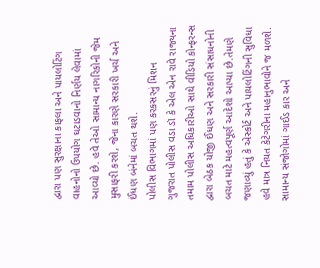દ્વારા પણ સુરક્ષાના કાફલા અને પાયલોટિંગ વાહનોનો ઉપયોગ ઘટાડવાનો નિર્ણય લેવામાં આવ્યો છે. હવે તેઓ સામાન્ય નાગરિકોની જેમ મુસાફરી કરશે, જેના કારણે સરકારી ખર્ચ અને ઈંધણ બંનેમાં બચત થશે.
પોલીસ વિભાગમાં પણ કરકસરનું મિશન
ગુજરાત પોલીસ વડા ડૉ કે એલ એન રાવે રાજ્યના તમામ પોલીસ અધિકારીઓ સાથે વીડિયો કોન્ફરન્સ દ્વારા બેઠક યોજી ઈંધણ અને સરકારી સંસાધનોની બચત માટે મહત્વપૂર્ણ આદેશો આપ્યા છે.તેમણે જણાવ્યું હતું કે એસ્કોર્ટ અને પાયલોટિંગની સુવિધા હવે માત્ર નિયત કેટેગરીના મહાનુભાવોને જ મળશે. સામાન્ય સંજોગોમાં ગાઈડ કાર અને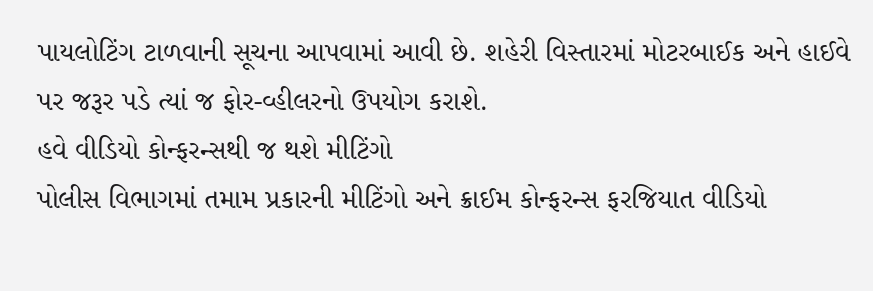પાયલોટિંગ ટાળવાની સૂચના આપવામાં આવી છે. શહેરી વિસ્તારમાં મોટરબાઈક અને હાઈવે પર જરૂર પડે ત્યાં જ ફોર-વ્હીલરનો ઉપયોગ કરાશે.
હવે વીડિયો કોન્ફરન્સથી જ થશે મીટિંગો
પોલીસ વિભાગમાં તમામ પ્રકારની મીટિંગો અને ક્રાઈમ કોન્ફરન્સ ફરજિયાત વીડિયો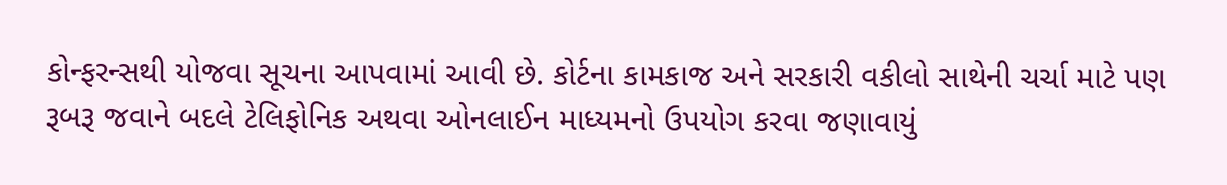કોન્ફરન્સથી યોજવા સૂચના આપવામાં આવી છે. કોર્ટના કામકાજ અને સરકારી વકીલો સાથેની ચર્ચા માટે પણ રૂબરૂ જવાને બદલે ટેલિફોનિક અથવા ઓનલાઈન માધ્યમનો ઉપયોગ કરવા જણાવાયું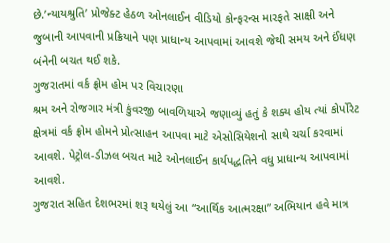છે.’ન્યાયશ્રુતિ’ પ્રોજેક્ટ હેઠળ ઓનલાઈન વીડિયો કોન્ફરન્સ મારફતે સાક્ષી અને જુબાની આપવાની પ્રક્રિયાને પણ પ્રાધાન્ય આપવામાં આવશે જેથી સમય અને ઈંધણ બંનેની બચત થઈ શકે.
ગુજરાતમાં વર્ક ફ્રોમ હોમ પર વિચારણા
શ્રમ અને રોજગાર મંત્રી કુંવરજી બાવળિયાએ જણાવ્યું હતું કે શક્ય હોય ત્યાં કોર્પોરેટ ક્ષેત્રમાં વર્ક ફ્રોમ હોમને પ્રોત્સાહન આપવા માટે એસોસિયેશનો સાથે ચર્ચા કરવામાં આવશે. પેટ્રોલ-ડીઝલ બચત માટે ઓનલાઈન કાર્યપદ્ધતિને વધુ પ્રાધાન્ય આપવામાં આવશે.
ગુજરાત સહિત દેશભરમાં શરૂ થયેલું આ “આર્થિક આત્મરક્ષા” અભિયાન હવે માત્ર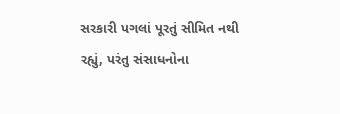સરકારી પગલાં પૂરતું સીમિત નથી રહ્યું, પરંતુ સંસાધનોના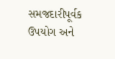સમજદારીપૂર્વક ઉપયોગ અને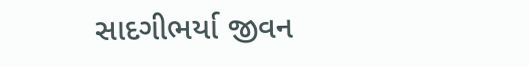સાદગીભર્યા જીવન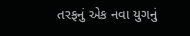તરફનું એક નવા યુગનું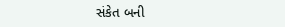સંકેત બની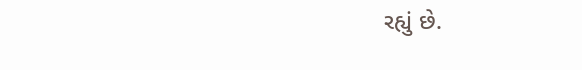રહ્યું છે.